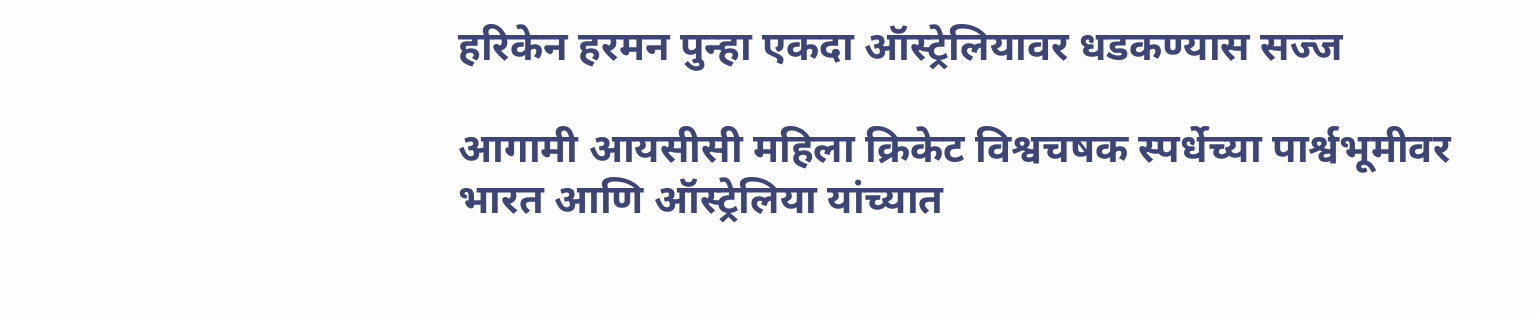हरिकेन हरमन पुन्हा एकदा ऑस्ट्रेलियावर धडकण्यास सज्ज

आगामी आयसीसी महिला क्रिकेट विश्वचषक स्पर्धेच्या पार्श्वभूमीवर भारत आणि ऑस्ट्रेलिया यांच्यात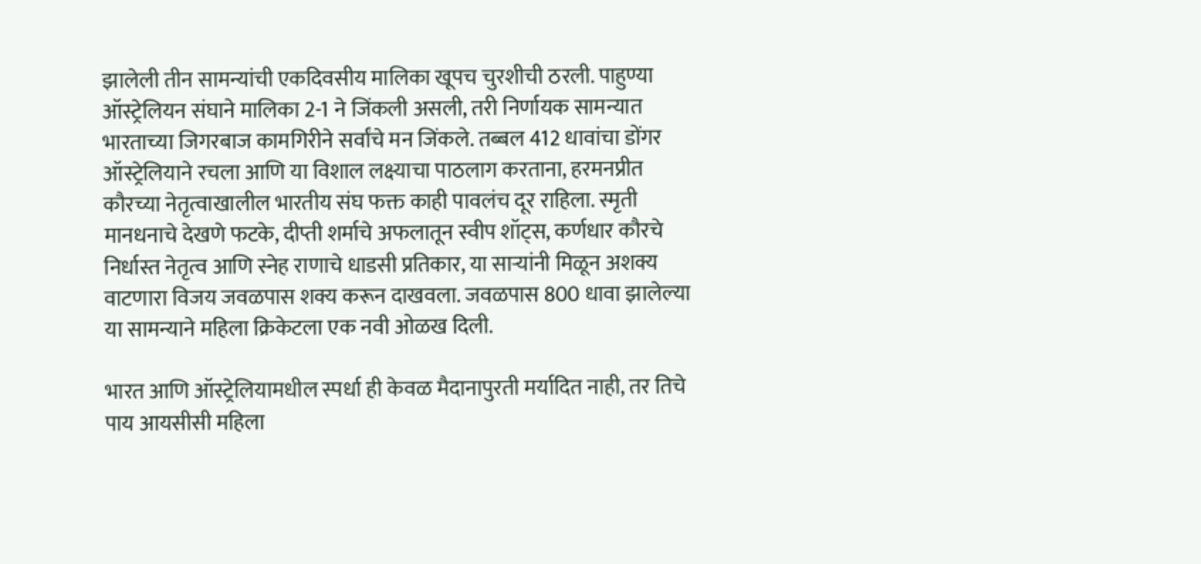झालेली तीन सामन्यांची एकदिवसीय मालिका खूपच चुरशीची ठरली. पाहुण्या ऑस्ट्रेलियन संघाने मालिका 2-1 ने जिंकली असली, तरी निर्णायक सामन्यात भारताच्या जिगरबाज कामगिरीने सर्वांचे मन जिंकले. तब्बल 412 धावांचा डोंगर ऑस्ट्रेलियाने रचला आणि या विशाल लक्ष्याचा पाठलाग करताना, हरमनप्रीत कौरच्या नेतृत्वाखालील भारतीय संघ फक्त काही पावलंच दूर राहिला. स्मृती मानधनाचे देखणे फटके, दीप्ती शर्माचे अफलातून स्वीप शॉट्स, कर्णधार कौरचे निर्धास्त नेतृत्व आणि स्नेह राणाचे धाडसी प्रतिकार, या साऱ्यांनी मिळून अशक्य वाटणारा विजय जवळपास शक्य करून दाखवला. जवळपास 800 धावा झालेल्या या सामन्याने महिला क्रिकेटला एक नवी ओळख दिली.

भारत आणि ऑस्ट्रेलियामधील स्पर्धा ही केवळ मैदानापुरती मर्यादित नाही, तर तिचे पाय आयसीसी महिला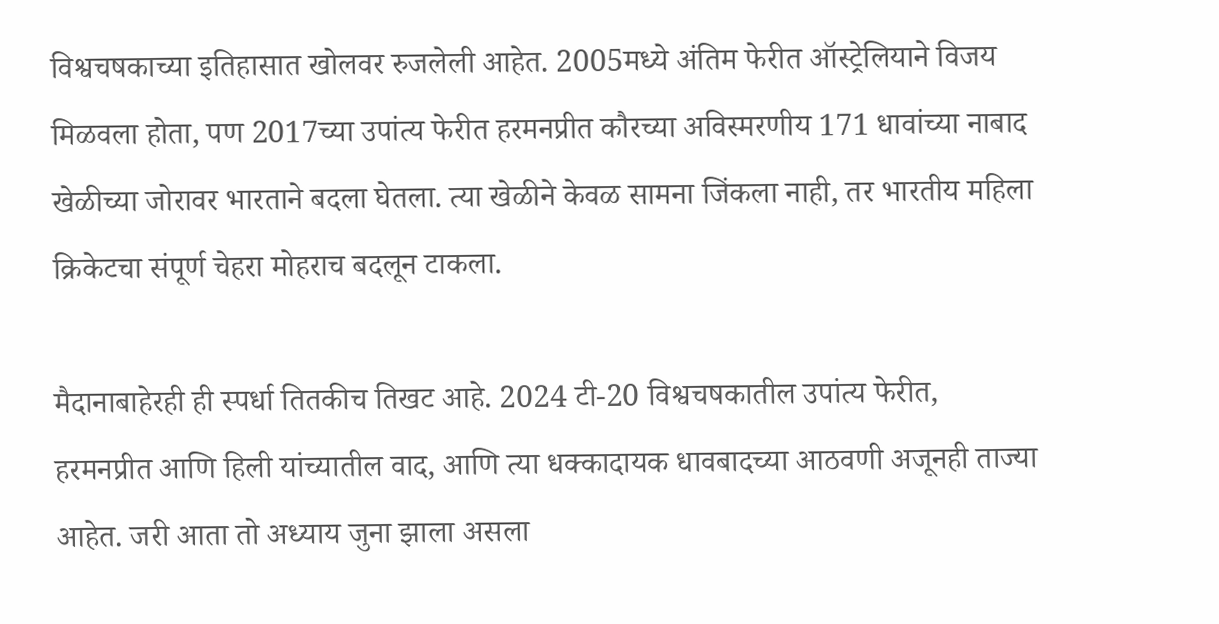विश्वचषकाच्या इतिहासात खोलवर रुजलेली आहेत. 2005मध्ये अंतिम फेरीत ऑस्ट्रेलियाने विजय मिळवला होता, पण 2017च्या उपांत्य फेरीत हरमनप्रीत कौरच्या अविस्मरणीय 171 धावांच्या नाबाद खेळीच्या जोरावर भारताने बदला घेतला. त्या खेळीने केवळ सामना जिंकला नाही, तर भारतीय महिला क्रिकेटचा संपूर्ण चेहरा मोहराच बदलून टाकला.

मैदानाबाहेरही ही स्पर्धा तितकीच तिखट आहे. 2024 टी-20 विश्वचषकातील उपांत्य फेरीत, हरमनप्रीत आणि हिली यांच्यातील वाद, आणि त्या धक्कादायक धावबादच्या आठवणी अजूनही ताज्या आहेत. जरी आता तो अध्याय जुना झाला असला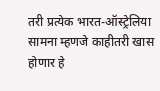तरी प्रत्येक भारत-ऑस्ट्रेलिया सामना म्हणजे काहीतरी खास होणार हे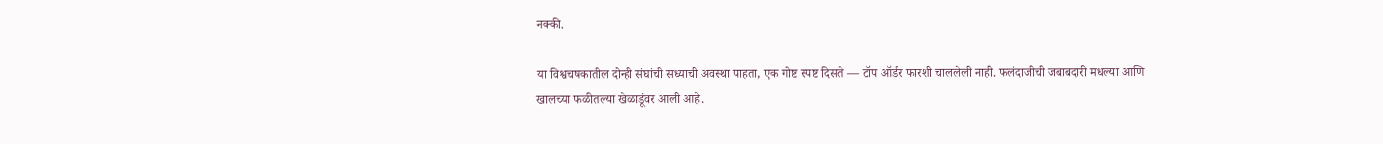नक्की.

या विश्वचषकातील दोन्ही संघांची सध्याची अवस्था पाहता, एक गोष्ट स्पष्ट दिसते — टॉप ऑर्डर फारशी चाललेली नाही. फलंदाजीची जबाबदारी मधल्या आणि खालच्या फळीतल्या खेळाडूंवर आली आहे.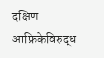दक्षिण आफ्रिकेविरुद्ध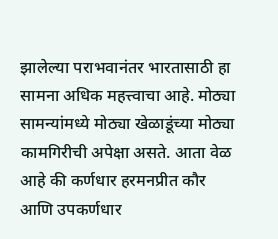झालेल्या पराभवानंतर भारतासाठी हा सामना अधिक महत्त्वाचा आहे. मोठ्या सामन्यांमध्ये मोठ्या खेळाडूंच्या मोठ्या कामगिरीची अपेक्षा असते. आता वेळ आहे की कर्णधार हरमनप्रीत कौर आणि उपकर्णधार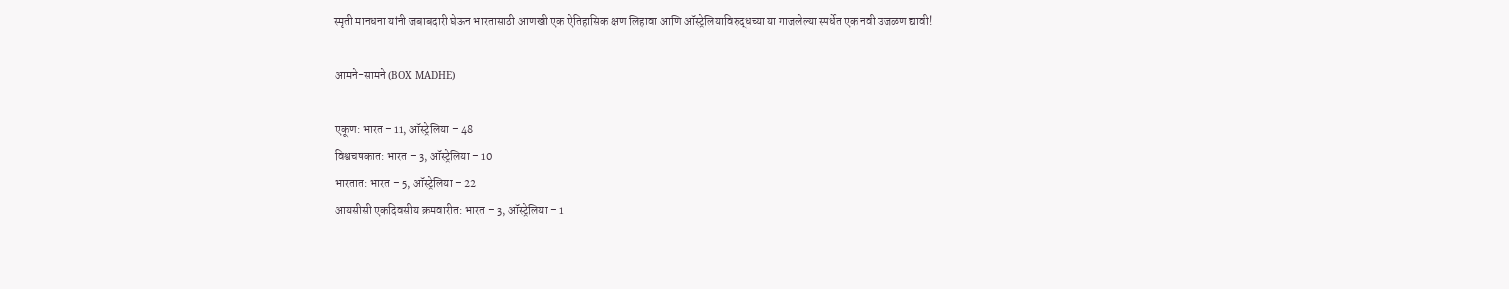स्मृती मानधना यांनी जबाबदारी घेऊन भारतासाठी आणखी एक ऐतिहासिक क्षण लिहावा आणि ऑस्ट्रेलियाविरुद्धच्या या गाजलेल्या स्पर्धेत एक नवी उजळण द्यावी!

आमने-सामने (BOX MADHE)

एकूण: भारत – 11, ऑस्ट्रेलिया – 48
विश्वचषकात: भारत – 3, ऑस्ट्रेलिया – 10
भारतात: भारत – 5, ऑस्ट्रेलिया – 22
आयसीसी एकदिवसीय क्रमवारीत: भारत – 3, ऑस्ट्रेलिया – 1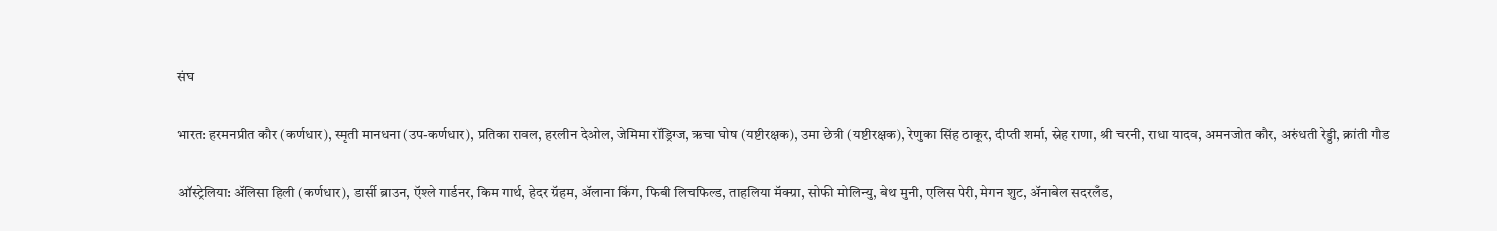संघ

भारत: हरमनप्रीत कौर (कर्णधार), स्मृती मानधना (उप-कर्णधार), प्रतिका रावल, हरलीन देओल, जेमिमा रॉड्रिग्ज, ऋचा घोष (यष्टीरक्षक), उमा छेत्री (यष्टीरक्षक), रेणुका सिंह ठाकूर, दीप्ती शर्मा, स्नेह राणा, श्री चरनी, राधा यादव, अमनजोत कौर, अरुंधती रेड्डी, क्रांती गौड

ऑस्ट्रेलिया: अ‍ॅलिसा हिली (कर्णधार), डार्सी ब्राउन, ऍश्ले गार्डनर, किम गार्थ, हेदर ग्रॅहम, अ‍ॅलाना किंग, फिबी लिचफिल्ड, ताहलिया मॅक्ग्रा, सोफी मोलिन्यु, बेथ मुनी, एलिस पेरी, मेगन शुट, अ‍ॅनाबेल सदरलँड,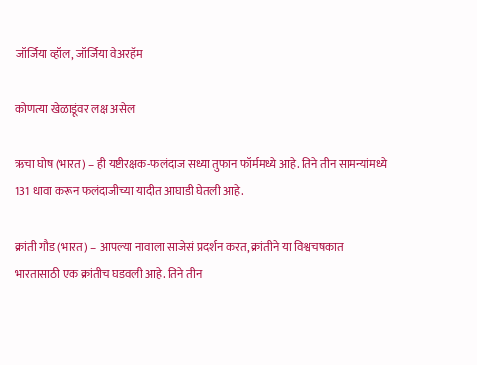जॉर्जिया व्हॉल, जॉर्जिया वेअरहॅम

कोणत्या खेळाडूंवर लक्ष असेल

ऋचा घोष (भारत) – ही यष्टीरक्षक-फलंदाज सध्या तुफान फॉर्ममध्ये आहे. तिने तीन सामन्यांमध्ये 131 धावा करून फलंदाजीच्या यादीत आघाडी घेतली आहे.

क्रांती गौड (भारत) – आपल्या नावाला साजेसं प्रदर्शन करत, क्रांतीने या विश्वचषकात भारतासाठी एक क्रांतीच घडवली आहे. तिने तीन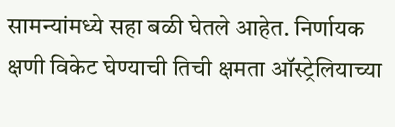सामन्यांमध्ये सहा बळी घेतले आहेत. निर्णायक क्षणी विकेट घेण्याची तिची क्षमता ऑस्ट्रेलियाच्या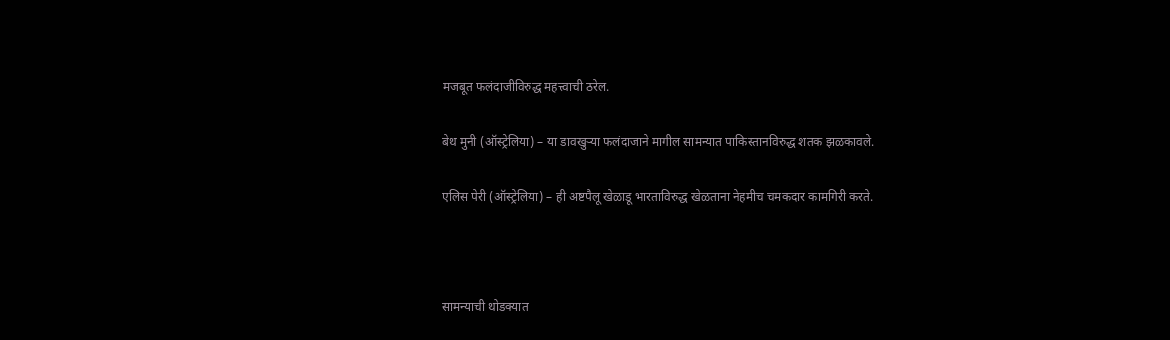मजबूत फलंदाजीविरुद्ध महत्त्वाची ठरेल.

बेथ मुनी (ऑस्ट्रेलिया) – या डावखुऱ्या फलंदाजाने मागील सामन्यात पाकिस्तानविरुद्ध शतक झळकावले.

एलिस पेरी (ऑस्ट्रेलिया) – ही अष्टपैलू खेळाडू भारताविरुद्ध खेळताना नेहमीच चमकदार कामगिरी करते.



सामन्याची थोडक्यात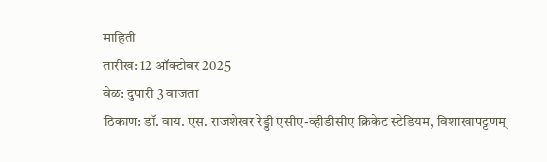माहिती
तारीख: 12 ऑक्टोबर 2025
वेळ: दुपारी 3 वाजता
ठिकाण: डॉ. वाय. एस. राजशेखर रेड्डी एसीए-व्हीडीसीए क्रिकेट स्टेडियम, विशाखापट्टणम्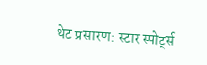थेट प्रसारण: स्टार स्पोर्ट्स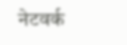नेटवर्क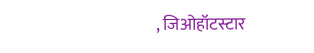, जिओहॉटस्टार